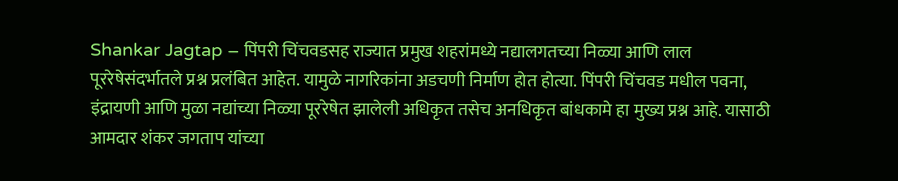Shankar Jagtap – पिंपरी चिंचवडसह राज्यात प्रमुख शहरांमध्ये नद्यालगतच्या निळ्या आणि लाल पूररेषेसंदर्भातले प्रश्न प्रलंबित आहेत. यामुळे नागरिकांना अडचणी निर्माण होत होत्या. पिंपरी चिंचवड मधील पवना, इंद्रायणी आणि मुळा नद्यांच्या निळ्या पूररेषेत झालेली अधिकृत तसेच अनधिकृत बांधकामे हा मुख्य प्रश्न आहे. यासाठी आमदार शंकर जगताप यांच्या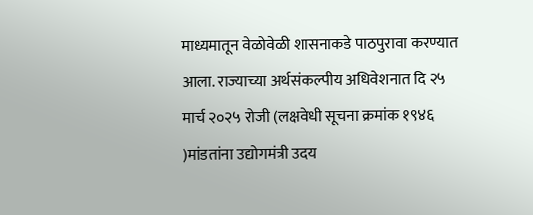माध्यमातून वेळोवेळी शासनाकडे पाठपुरावा करण्यात आला. राज्याच्या अर्थसंकल्पीय अधिवेशनात दि २५ मार्च २०२५ रोजी (लक्षवेधी सूचना क्रमांक १९४६ )मांडतांना उद्योगमंत्री उदय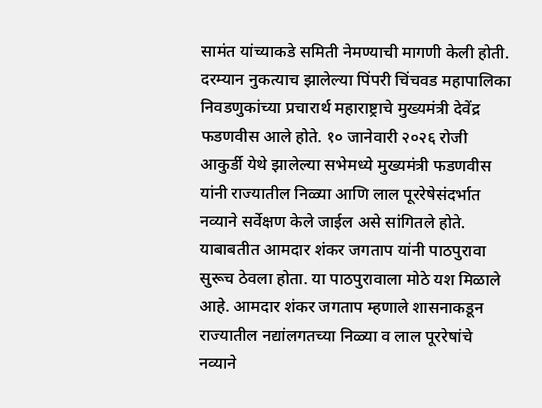सामंत यांच्याकडे समिती नेमण्याची मागणी केली होती. दरम्यान नुकत्याच झालेल्या पिंपरी चिंचवड महापालिका निवडणुकांच्या प्रचारार्थ महाराष्ट्राचे मुख्यमंत्री देवेंद्र फडणवीस आले होते. १० जानेवारी २०२६ रोजी आकुर्डी येथे झालेल्या सभेमध्ये मुख्यमंत्री फडणवीस यांनी राज्यातील निळ्या आणि लाल पूररेषेसंदर्भात नव्याने सर्वेक्षण केले जाईल असे सांगितले होते. याबाबतीत आमदार शंकर जगताप यांनी पाठपुरावा सुरूच ठेवला होता. या पाठपुरावाला मोठे यश मिळाले आहे. आमदार शंकर जगताप म्हणाले शासनाकडून राज्यातील नद्यांलगतच्या निळ्या व लाल पूररेषांचे नव्याने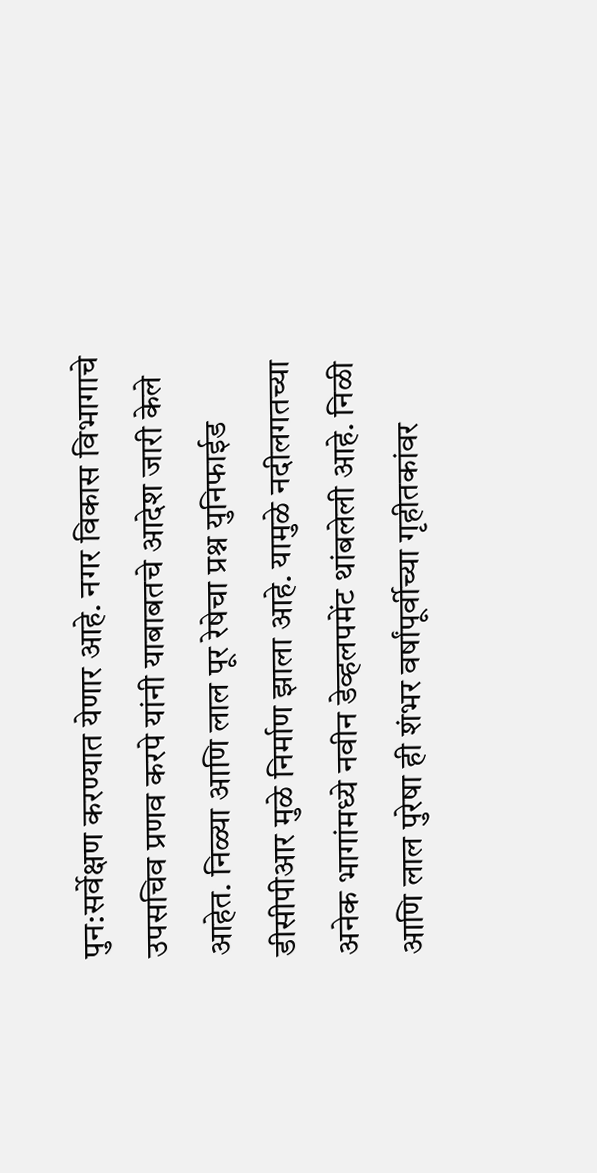पुन:सर्वेक्षण करण्यात येणार आहे. नगर विकास विभागाचे उपसचिव प्रणव करपे यांनी याबाबतचे आदेश जारी केले आहेत. निळ्या आणि लाल पूर रेषेचा प्रश्न युनिफाईड डीसीपीआर मुळे निर्माण झाला आहे. यामुळे नदीलगतच्या अनेक भागांमध्ये नवीन डेव्हलपमेंट थांबलेली आहे. निळी आणि लाल पुरेषा ही शंभर वर्षांपूर्वीच्या गृहीतकांवर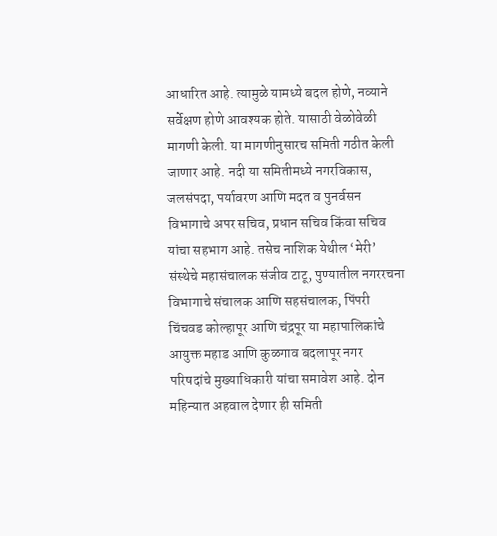आधारित आहे. त्यामुळे यामध्ये बदल होणे, नव्याने सर्वेक्षण होणे आवश्यक होते. यासाठी वेळोवेळी मागणी केली. या मागणीनुसारच समिती गठीत केली जाणार आहे. नदी या समितीमध्ये नगरविकास, जलसंपदा, पर्यावरण आणि मदत व पुनर्वसन विभागाचे अपर सचिव, प्रधान सचिव किंवा सचिव यांचा सहभाग आहे. तसेच नाशिक येथील ‘मेरी’ संस्थेचे महासंचालक संजीव टाटू, पुण्यातील नगररचना विभागाचे संचालक आणि सहसंचालक, पिंपरी चिंचवड कोल्हापूर आणि चंद्रपूर या महापालिकांचे आयुक्त महाड आणि कुळगाव बदलापूर नगर परिषदांचे मुख्याधिकारी यांचा समावेश आहे. दोन महिन्यात अहवाल देणार ही समिती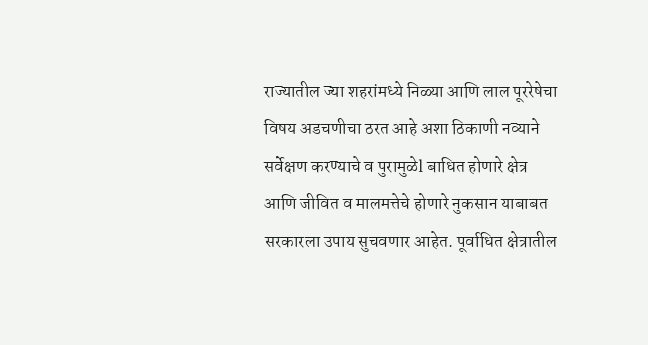राज्यातील ज्या शहरांमध्ये निळ्या आणि लाल पूररेषेचा विषय अडचणीचा ठरत आहे अशा ठिकाणी नव्याने सर्वेक्षण करण्याचे व पुरामुळेl बाधित होणारे क्षेत्र आणि जीवित व मालमत्तेचे होणारे नुकसान याबाबत सरकारला उपाय सुचवणार आहेत. पूर्वाधित क्षेत्रातील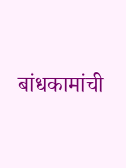बांधकामांची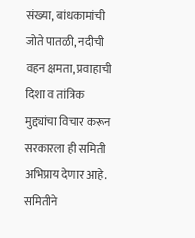संख्या, बांधकामांची जोते पातळी, नदीची वहन क्षमता, प्रवाहाची दिशा व तांत्रिक मुद्द्यांचा विचार करून सरकारला ही समिती अभिप्राय देणार आहे. समितीने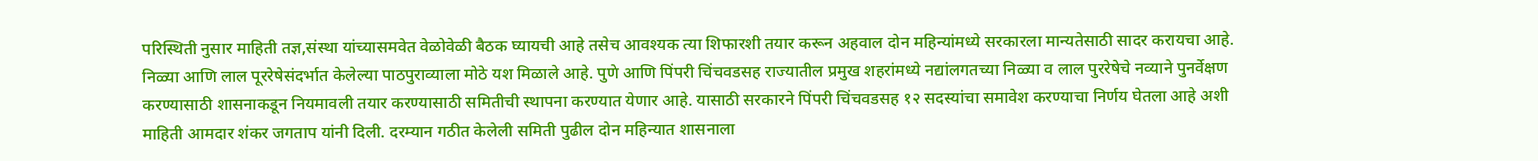परिस्थिती नुसार माहिती तज्ञ,संस्था यांच्यासमवेत वेळोवेळी बैठक घ्यायची आहे तसेच आवश्यक त्या शिफारशी तयार करून अहवाल दोन महिन्यांमध्ये सरकारला मान्यतेसाठी सादर करायचा आहे. निळ्या आणि लाल पूररेषेसंदर्भात केलेल्या पाठपुराव्याला मोठे यश मिळाले आहे. पुणे आणि पिंपरी चिंचवडसह राज्यातील प्रमुख शहरांमध्ये नद्यांलगतच्या निळ्या व लाल पुररेषेचे नव्याने पुनर्वेक्षण करण्यासाठी शासनाकडून नियमावली तयार करण्यासाठी समितीची स्थापना करण्यात येणार आहे. यासाठी सरकारने पिंपरी चिंचवडसह १२ सदस्यांचा समावेश करण्याचा निर्णय घेतला आहे अशी माहिती आमदार शंकर जगताप यांनी दिली. दरम्यान गठीत केलेली समिती पुढील दोन महिन्यात शासनाला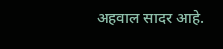अहवाल सादर आहे.